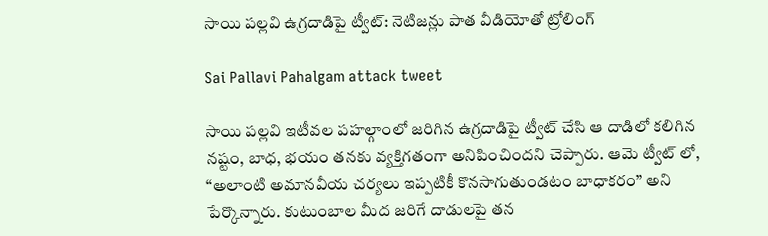సాయి పల్లవి ఉగ్రదాడిపై ట్వీట్: నెటిజన్లు పాత వీడియోతో ట్రోలింగ్

Sai Pallavi Pahalgam attack tweet

సాయి పల్లవి ఇటీవల పహల్గాంలో జరిగిన ఉగ్రదాడిపై ట్వీట్ చేసి ఆ దాడిలో కలిగిన నష్టం, బాధ, భయం తనకు వ్యక్తిగతంగా అనిపించిందని చెప్పారు. ఆమె ట్వీట్ లో, “అలాంటి అమానవీయ చర్యలు ఇప్పటికీ కొనసాగుతుండటం బాధాకరం” అని పేర్కొన్నారు. కుటుంబాల మీద జరిగే దాడులపై తన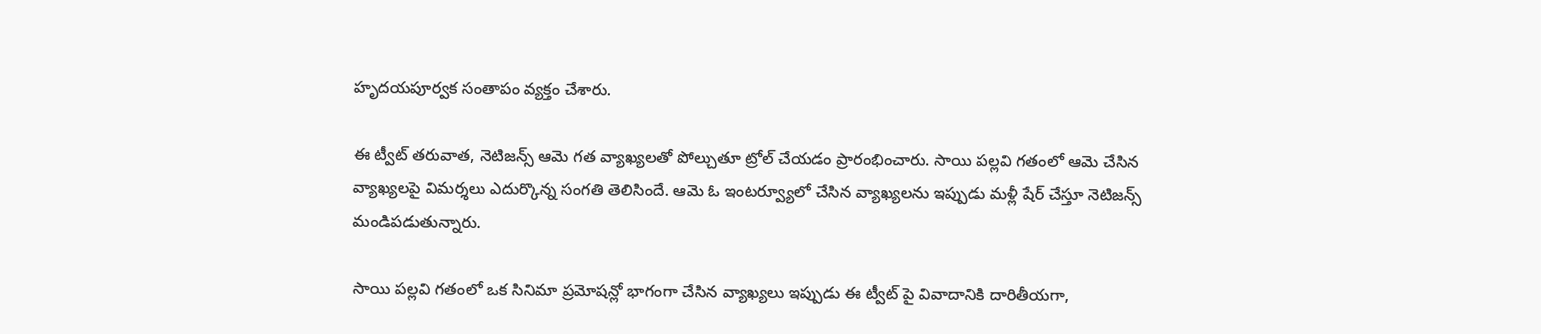హృదయపూర్వక సంతాపం వ్యక్తం చేశారు.

ఈ ట్వీట్ తరువాత, నెటిజన్స్ ఆమె గత వ్యాఖ్యలతో పోల్చుతూ ట్రోల్ చేయడం ప్రారంభించారు. సాయి పల్లవి గతంలో ఆమె చేసిన వ్యాఖ్యలపై విమర్శలు ఎదుర్కొన్న సంగతి తెలిసిందే. ఆమె ఓ ఇంటర్వ్యూలో చేసిన వ్యాఖ్యలను ఇప్పుడు మళ్లీ షేర్ చేస్తూ నెటిజన్స్ మండిపడుతున్నారు.

సాయి పల్లవి గతంలో ఒక సినిమా ప్రమోషన్లో భాగంగా చేసిన వ్యాఖ్యలు ఇప్పుడు ఈ ట్వీట్ పై వివాదానికి దారితీయగా,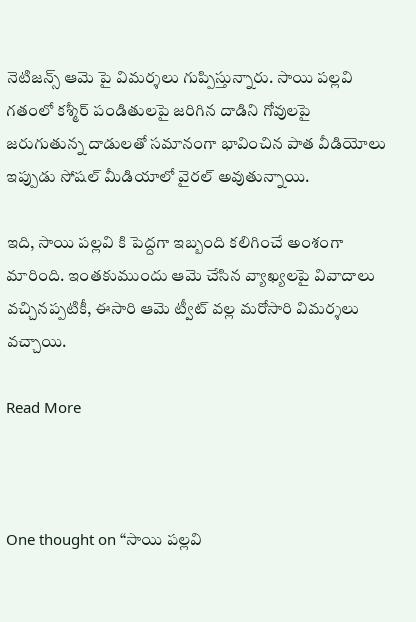నెటిజన్స్ ఆమె పై విమర్శలు గుప్పిస్తున్నారు. సాయి పల్లవి గతంలో కశ్మీర్ పండితులపై జరిగిన దాడిని గోవులపై జరుగుతున్న దాడులతో సమానంగా భావించిన పాత వీడియోలు ఇప్పుడు సోషల్ మీడియాలో వైరల్ అవుతున్నాయి.

ఇది, సాయి పల్లవి కి పెద్దగా ఇబ్బంది కలిగించే అంశంగా మారింది. ఇంతకుముందు ఆమె చేసిన వ్యాఖ్యలపై వివాదాలు వచ్చినప్పటికీ, ఈసారి ఆమె ట్వీట్ వల్ల మరోసారి విమర్శలు వచ్చాయి.

Read More



One thought on “సాయి పల్లవి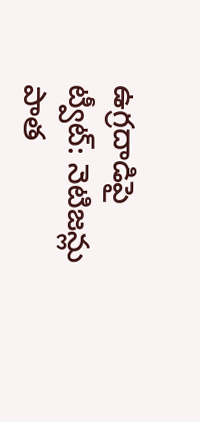ఉగ్రదాడిపై ట్వీట్: నెటిజన్లు పాత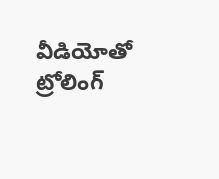వీడియోతో ట్రోలింగ్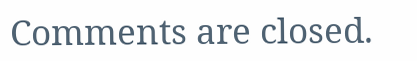Comments are closed.